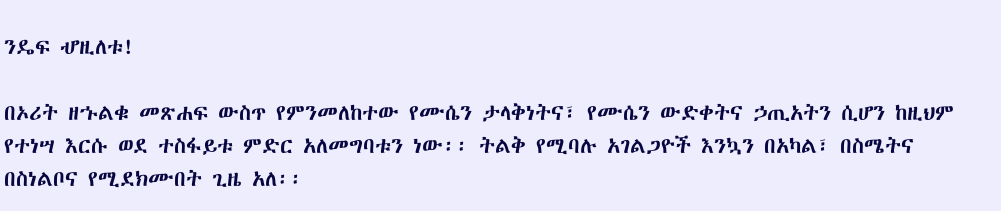ንዴፍ ሇዚለቱ!

በኦሪት ዘኁልቁ መጽሐፍ ውስጥ የምንመለከተው የሙሴን ታላቅነትና፣ የሙሴን ውድቀትና ኃጢአትን ሲሆን ከዚህም የተነሣ እርሱ ወደ ተስፋይቱ ምድር አለመግባቱን ነው፡፡ ትልቅ የሚባሉ አገልጋዮች እንኳን በአካል፣ በስሜትና በስነልቦና የሚደክሙበት ጊዜ አለ፡፡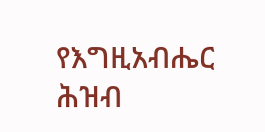የእግዚአብሔር ሕዝብ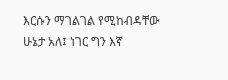እርሱን ማገልገል የሚከብዳቸው ሁኔታ አለ፤ ነገር ግን እኛ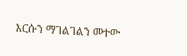እርሱን ማገልገልን መተው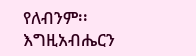የለብንም፡፡ እግዚአብሔርን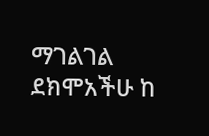ማገልገል ደክሞአችሁ ከ